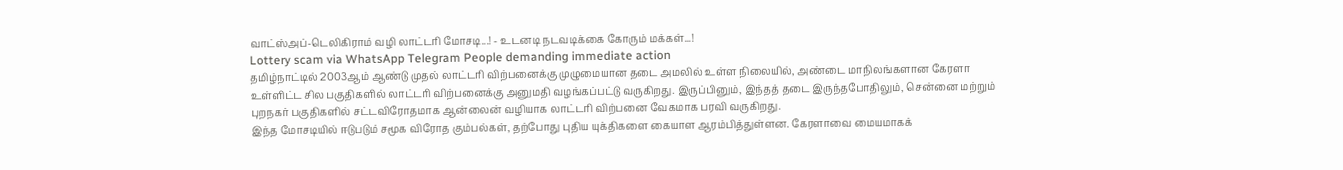வாட்ஸ்அப்-டெலிகிராம் வழி லாட்டரி மோசடி...! - உடனடி நடவடிக்கை கோரும் மக்கள்...!
Lottery scam via WhatsApp Telegram People demanding immediate action
தமிழ்நாட்டில் 2003ஆம் ஆண்டு முதல் லாட்டரி விற்பனைக்கு முழுமையான தடை அமலில் உள்ள நிலையில், அண்டை மாநிலங்களான கேரளா உள்ளிட்ட சில பகுதிகளில் லாட்டரி விற்பனைக்கு அனுமதி வழங்கப்பட்டு வருகிறது. இருப்பினும், இந்தத் தடை இருந்தபோதிலும், சென்னை மற்றும் புறநகர் பகுதிகளில் சட்டவிரோதமாக ஆன்லைன் வழியாக லாட்டரி விற்பனை வேகமாக பரவி வருகிறது.
இந்த மோசடியில் ஈடுபடும் சமூக விரோத கும்பல்கள், தற்போது புதிய யுக்திகளை கையாள ஆரம்பித்துள்ளன. கேரளாவை மையமாகக்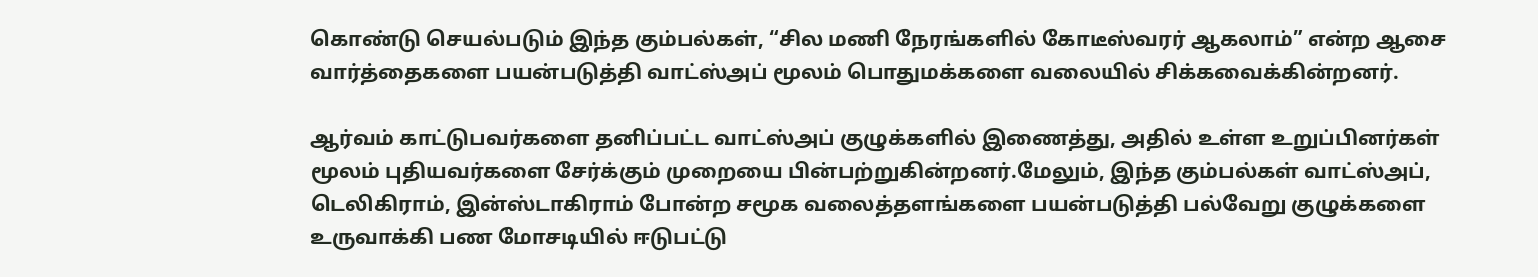கொண்டு செயல்படும் இந்த கும்பல்கள், “சில மணி நேரங்களில் கோடீஸ்வரர் ஆகலாம்” என்ற ஆசை வார்த்தைகளை பயன்படுத்தி வாட்ஸ்அப் மூலம் பொதுமக்களை வலையில் சிக்கவைக்கின்றனர்.

ஆர்வம் காட்டுபவர்களை தனிப்பட்ட வாட்ஸ்அப் குழுக்களில் இணைத்து, அதில் உள்ள உறுப்பினர்கள் மூலம் புதியவர்களை சேர்க்கும் முறையை பின்பற்றுகின்றனர்.மேலும், இந்த கும்பல்கள் வாட்ஸ்அப், டெலிகிராம், இன்ஸ்டாகிராம் போன்ற சமூக வலைத்தளங்களை பயன்படுத்தி பல்வேறு குழுக்களை உருவாக்கி பண மோசடியில் ஈடுபட்டு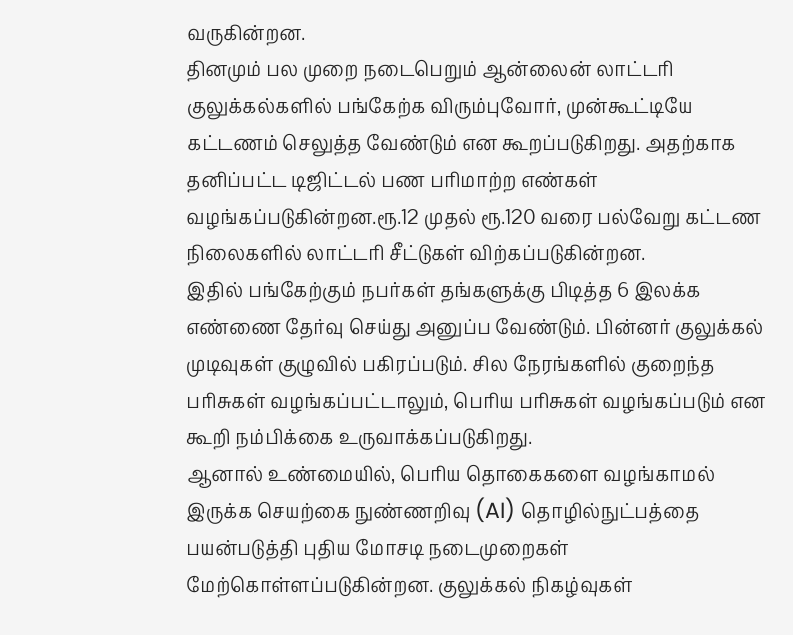வருகின்றன.
தினமும் பல முறை நடைபெறும் ஆன்லைன் லாட்டரி குலுக்கல்களில் பங்கேற்க விரும்புவோர், முன்கூட்டியே கட்டணம் செலுத்த வேண்டும் என கூறப்படுகிறது. அதற்காக தனிப்பட்ட டிஜிட்டல் பண பரிமாற்ற எண்கள் வழங்கப்படுகின்றன.ரூ.12 முதல் ரூ.120 வரை பல்வேறு கட்டண நிலைகளில் லாட்டரி சீட்டுகள் விற்கப்படுகின்றன.
இதில் பங்கேற்கும் நபர்கள் தங்களுக்கு பிடித்த 6 இலக்க எண்ணை தேர்வு செய்து அனுப்ப வேண்டும். பின்னர் குலுக்கல் முடிவுகள் குழுவில் பகிரப்படும். சில நேரங்களில் குறைந்த பரிசுகள் வழங்கப்பட்டாலும், பெரிய பரிசுகள் வழங்கப்படும் என கூறி நம்பிக்கை உருவாக்கப்படுகிறது.
ஆனால் உண்மையில், பெரிய தொகைகளை வழங்காமல் இருக்க செயற்கை நுண்ணறிவு (AI) தொழில்நுட்பத்தை பயன்படுத்தி புதிய மோசடி நடைமுறைகள் மேற்கொள்ளப்படுகின்றன. குலுக்கல் நிகழ்வுகள்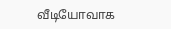வீடியோவாக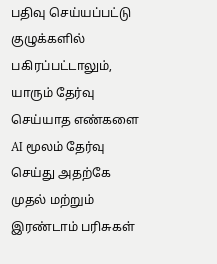பதிவு செய்யப்பட்டு குழுக்களில் பகிரப்பட்டாலும், யாரும் தேர்வு செய்யாத எண்களை AI மூலம் தேர்வு செய்து அதற்கே முதல் மற்றும் இரண்டாம் பரிசுகள்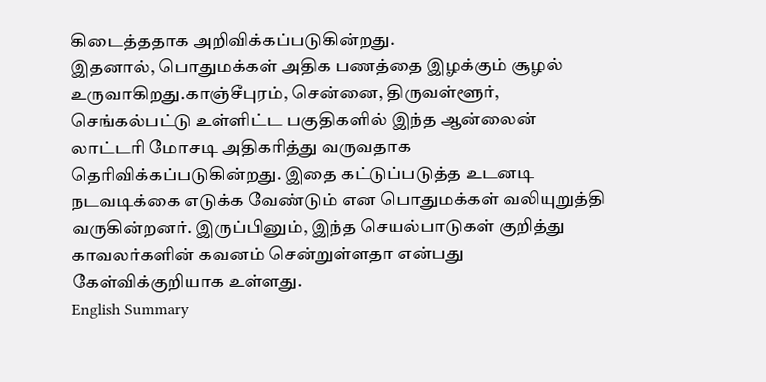கிடைத்ததாக அறிவிக்கப்படுகின்றது.
இதனால், பொதுமக்கள் அதிக பணத்தை இழக்கும் சூழல் உருவாகிறது.காஞ்சீபுரம், சென்னை, திருவள்ளூர், செங்கல்பட்டு உள்ளிட்ட பகுதிகளில் இந்த ஆன்லைன் லாட்டரி மோசடி அதிகரித்து வருவதாக தெரிவிக்கப்படுகின்றது. இதை கட்டுப்படுத்த உடனடி நடவடிக்கை எடுக்க வேண்டும் என பொதுமக்கள் வலியுறுத்தி வருகின்றனர். இருப்பினும், இந்த செயல்பாடுகள் குறித்து காவலர்களின் கவனம் சென்றுள்ளதா என்பது கேள்விக்குறியாக உள்ளது.
English Summary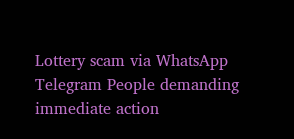Lottery scam via WhatsApp Telegram People demanding immediate action